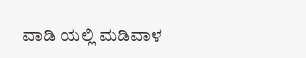ವಾಡಿ ಯಲ್ಲಿ ಮಡಿವಾಳ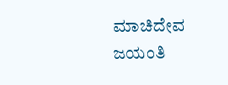ಮಾಚಿದೇವ ಜಯಂತಿ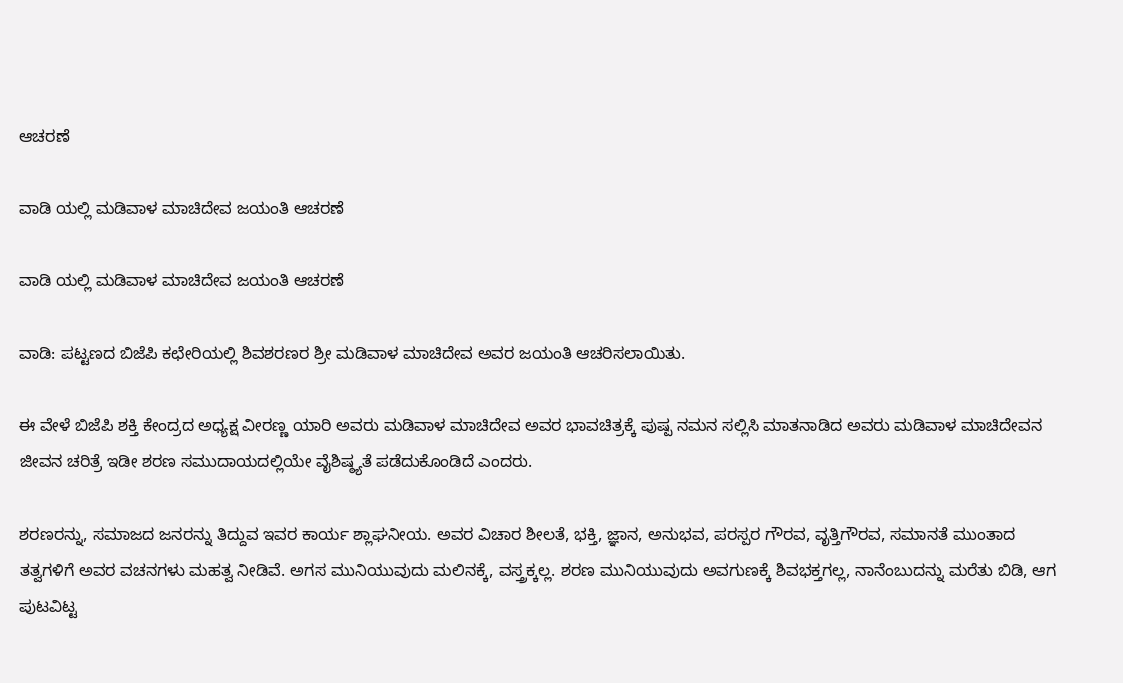ಆಚರಣೆ

ವಾಡಿ ಯಲ್ಲಿ ಮಡಿವಾಳ ಮಾಚಿದೇವ ಜಯಂತಿ ಆಚರಣೆ

ವಾಡಿ ಯಲ್ಲಿ ಮಡಿವಾಳ ಮಾಚಿದೇವ ಜಯಂತಿ ಆಚರಣೆ

ವಾಡಿ: ಪಟ್ಟಣದ ಬಿಜೆಪಿ ಕಛೇರಿಯಲ್ಲಿ ಶಿವಶರಣರ ಶ್ರೀ ಮಡಿವಾಳ ಮಾಚಿದೇವ ಅವರ ಜಯಂತಿ ಆಚರಿಸಲಾಯಿತು.

ಈ ವೇಳೆ ಬಿಜೆಪಿ ಶಕ್ತಿ ಕೇಂದ್ರದ ಅಧ್ಯಕ್ಷ ವೀರಣ್ಣ ಯಾರಿ ಅವರು ಮಡಿವಾಳ ಮಾಚಿದೇವ ಅವರ ಭಾವಚಿತ್ರಕ್ಕೆ ಪುಷ್ಪ ನಮನ ಸಲ್ಲಿಸಿ ಮಾತನಾಡಿದ ಅವರು ಮಡಿವಾಳ ಮಾಚಿದೇವನ ಜೀವನ ಚರಿತ್ರೆ ಇಡೀ ಶರಣ ಸಮುದಾಯದಲ್ಲಿಯೇ ವೈಶಿಷ್ಠ್ಯತೆ ಪಡೆದುಕೊಂಡಿದೆ ಎಂದರು.

ಶರಣರನ್ನು, ಸಮಾಜದ ಜನರನ್ನು ತಿದ್ದುವ ಇವರ ಕಾರ್ಯ ಶ್ಲಾಘನೀಯ. ಅವರ ವಿಚಾರ ಶೀಲತೆ, ಭಕ್ತಿ, ಜ್ಞಾನ, ಅನುಭವ, ಪರಸ್ಪರ ಗೌರವ, ವೃತ್ತಿಗೌರವ, ಸಮಾನತೆ ಮುಂತಾದ ತತ್ವಗಳಿಗೆ ಅವರ ವಚನಗಳು ಮಹತ್ವ ನೀಡಿವೆ. ಅಗಸ ಮುನಿಯುವುದು ಮಲಿನಕ್ಕೆ, ವಸ್ತ್ರಕ್ಕಲ್ಲ. ಶರಣ ಮುನಿಯುವುದು ಅವಗುಣಕ್ಕೆ ಶಿವಭಕ್ತಗಲ್ಲ, ನಾನೆಂಬುದನ್ನು ಮರೆತು ಬಿಡಿ, ಆಗ ಪುಟವಿಟ್ಟ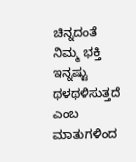ಚಿನ್ನದಂತೆ ನಿಮ್ಮ ಭಕ್ತಿ ಇನ್ನಷ್ಟು ಥಳಥಳಿಸುತ್ತದೆ ಎಂಬ ಮಾತುಗಳಿಂದ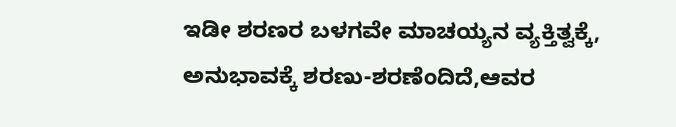ಇಡೀ ಶರಣರ ಬಳಗವೇ ಮಾಚಯ್ಯನ ವ್ಯಕ್ತಿತ್ವಕ್ಕೆ, ಅನುಭಾವಕ್ಕೆ ಶರಣು-ಶರಣೆಂದಿದೆ,ಆವರ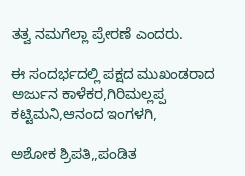ತತ್ವ ನಮಗೆಲ್ಲಾ ಪ್ರೇರಣೆ ಎಂದರು.

ಈ ಸಂದರ್ಭದಲ್ಲಿ ಪಕ್ಷದ ಮುಖಂಡರಾದ ಅರ್ಜುನ ಕಾಳೆಕರ,ಗಿರಿಮಲ್ಲಪ್ಪ ಕಟ್ಟಿಮನಿ,ಆನಂದ ಇಂಗಳಗಿ,

ಅಶೋಕ ಶ್ರಿಪತಿ,,ಪಂಡಿತ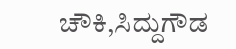ಚೌಕಿ,ಸಿದ್ದುಗೌಡ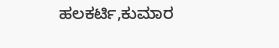ಹಲಕರ್ಟಿ,ಕುಮಾರ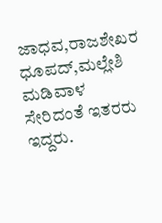ಜಾಧವ,ರಾಜಶೇಖರ ಧೂಪದ್,ಮಲ್ಲೇಶಿ ಮಡಿವಾಳ ಸೇರಿದಂತೆ ಇತರರು ಇದ್ದರು.